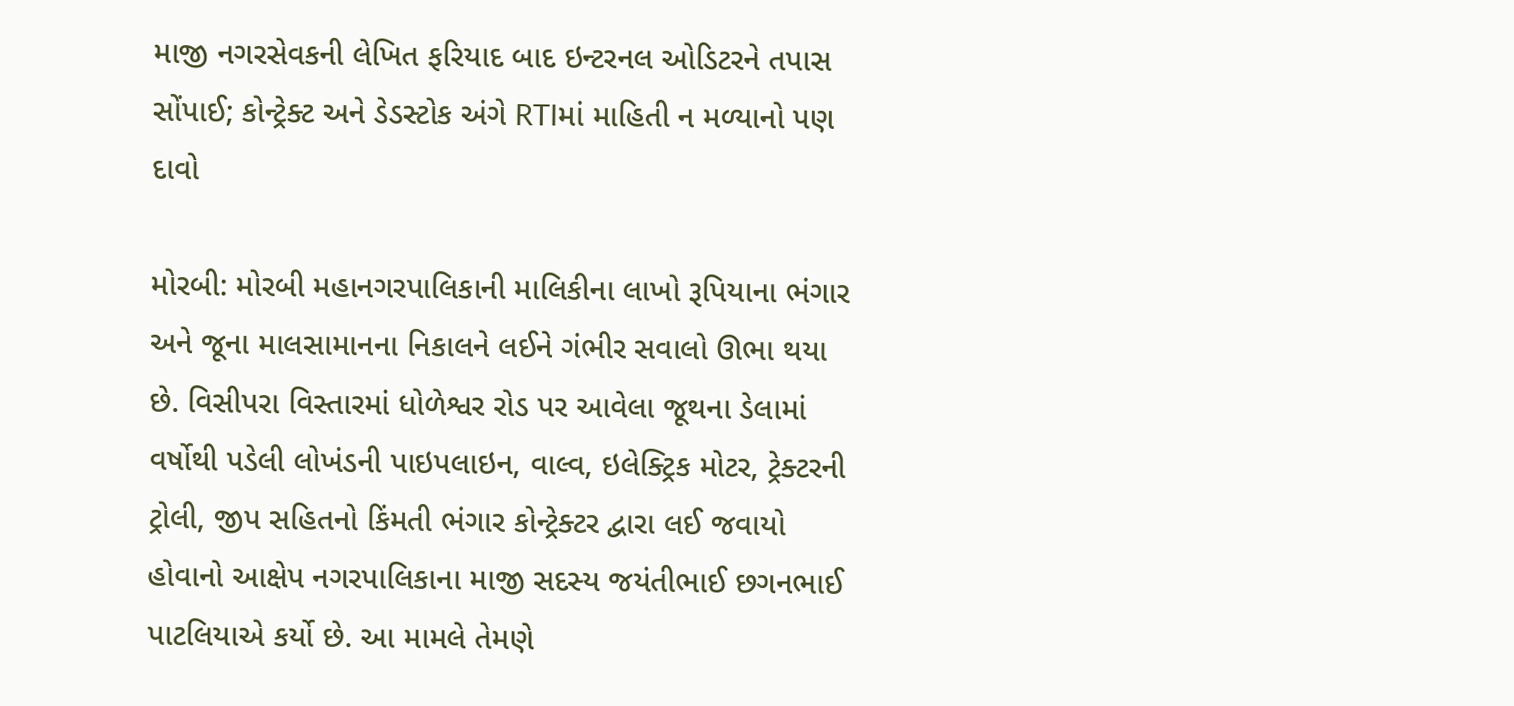માજી નગરસેવકની લેખિત ફરિયાદ બાદ ઇન્ટરનલ ઓડિટરને તપાસ સોંપાઈ; કોન્ટ્રેક્ટ અને ડેડસ્ટોક અંગે RTIમાં માહિતી ન મળ્યાનો પણ દાવો

મોરબી: મોરબી મહાનગરપાલિકાની માલિકીના લાખો રૂપિયાના ભંગાર અને જૂના માલસામાનના નિકાલને લઈને ગંભીર સવાલો ઊભા થયા છે. વિસીપરા વિસ્તારમાં ધોળેશ્વર રોડ પર આવેલા જૂથના ડેલામાં વર્ષોથી પડેલી લોખંડની પાઇપલાઇન, વાલ્વ, ઇલેક્ટ્રિક મોટર, ટ્રેક્ટરની ટ્રોલી, જીપ સહિતનો કિંમતી ભંગાર કોન્ટ્રેક્ટર દ્વારા લઈ જવાયો હોવાનો આક્ષેપ નગરપાલિકાના માજી સદસ્ય જયંતીભાઈ છગનભાઈ પાટલિયાએ કર્યો છે. આ મામલે તેમણે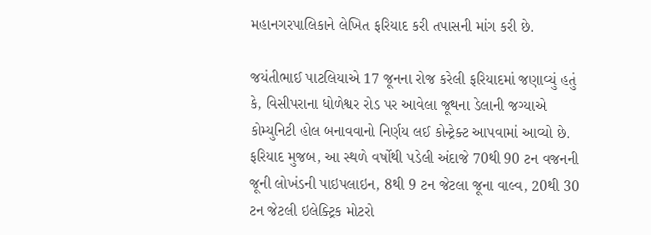મહાનગરપાલિકાને લેખિત ફરિયાદ કરી તપાસની માંગ કરી છે.

જયંતીભાઈ પાટલિયાએ 17 જૂનના રોજ કરેલી ફરિયાદમાં જણાવ્યું હતું કે, વિસીપરાના ધોળેશ્વર રોડ પર આવેલા જૂથના ડેલાની જગ્યાએ કોમ્યુનિટી હોલ બનાવવાનો નિર્ણય લઈ કોન્ટ્રેક્ટ આપવામાં આવ્યો છે. ફરિયાદ મુજબ, આ સ્થળે વર્ષોથી પડેલી અંદાજે 70થી 90 ટન વજનની જૂની લોખંડની પાઇપલાઇન, 8થી 9 ટન જેટલા જૂના વાલ્વ, 20થી 30 ટન જેટલી ઇલેક્ટ્રિક મોટરો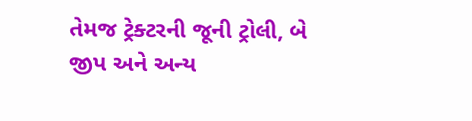તેમજ ટ્રેક્ટરની જૂની ટ્રોલી, બે જીપ અને અન્ય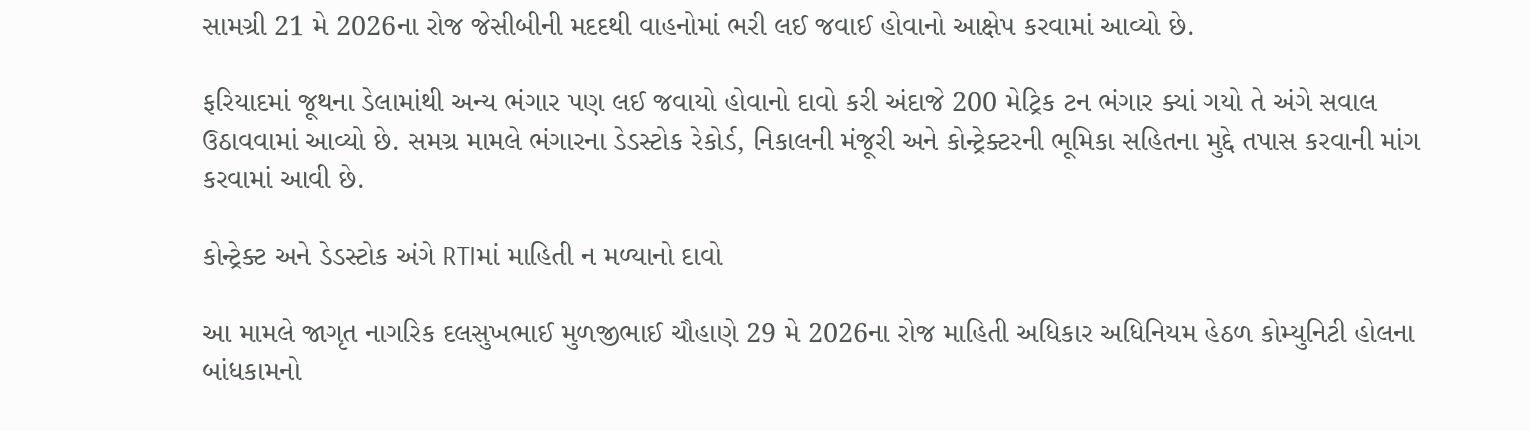સામગ્રી 21 મે 2026ના રોજ જેસીબીની મદદથી વાહનોમાં ભરી લઈ જવાઈ હોવાનો આક્ષેપ કરવામાં આવ્યો છે.

ફરિયાદમાં જૂથના ડેલામાંથી અન્ય ભંગાર પણ લઈ જવાયો હોવાનો દાવો કરી અંદાજે 200 મેટ્રિક ટન ભંગાર ક્યાં ગયો તે અંગે સવાલ ઉઠાવવામાં આવ્યો છે. સમગ્ર મામલે ભંગારના ડેડસ્ટોક રેકોર્ડ, નિકાલની મંજૂરી અને કોન્ટ્રેક્ટરની ભૂમિકા સહિતના મુદ્દે તપાસ કરવાની માંગ કરવામાં આવી છે.

કોન્ટ્રેક્ટ અને ડેડસ્ટોક અંગે RTIમાં માહિતી ન મળ્યાનો દાવો

આ મામલે જાગૃત નાગરિક દલસુખભાઈ મુળજીભાઈ ચૌહાણે 29 મે 2026ના રોજ માહિતી અધિકાર અધિનિયમ હેઠળ કોમ્યુનિટી હોલના બાંધકામનો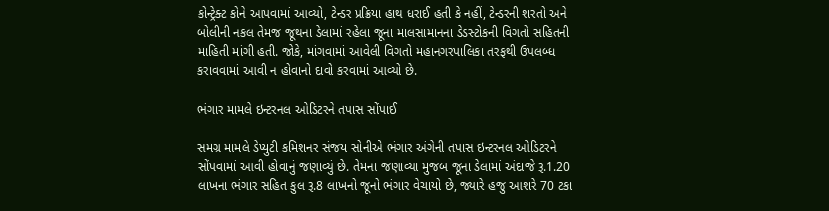કોન્ટ્રેક્ટ કોને આપવામાં આવ્યો, ટેન્ડર પ્રક્રિયા હાથ ધરાઈ હતી કે નહીં, ટેન્ડરની શરતો અને બોલીની નકલ તેમજ જૂથના ડેલામાં રહેલા જૂના માલસામાનના ડેડસ્ટોકની વિગતો સહિતની માહિતી માંગી હતી. જોકે, માંગવામાં આવેલી વિગતો મહાનગરપાલિકા તરફથી ઉપલબ્ધ કરાવવામાં આવી ન હોવાનો દાવો કરવામાં આવ્યો છે.

ભંગાર મામલે ઇન્ટરનલ ઓડિટરને તપાસ સોંપાઈ

સમગ્ર મામલે ડેપ્યુટી કમિશનર સંજય સોનીએ ભંગાર અંગેની તપાસ ઇન્ટરનલ ઓડિટરને સોંપવામાં આવી હોવાનું જણાવ્યું છે. તેમના જણાવ્યા મુજબ જૂના ડેલામાં અંદાજે રૂ.1.20 લાખના ભંગાર સહિત કુલ રૂ.8 લાખનો જૂનો ભંગાર વેચાયો છે, જ્યારે હજુ આશરે 70 ટકા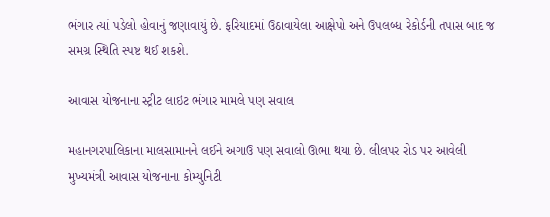ભંગાર ત્યાં પડેલો હોવાનું જણાવાયું છે. ફરિયાદમાં ઉઠાવાયેલા આક્ષેપો અને ઉપલબ્ધ રેકોર્ડની તપાસ બાદ જ સમગ્ર સ્થિતિ સ્પષ્ટ થઈ શકશે.

આવાસ યોજનાના સ્ટ્રીટ લાઇટ ભંગાર મામલે પણ સવાલ

મહાનગરપાલિકાના માલસામાનને લઈને અગાઉ પણ સવાલો ઊભા થયા છે. લીલપર રોડ પર આવેલી મુખ્યમંત્રી આવાસ યોજનાના કોમ્યુનિટી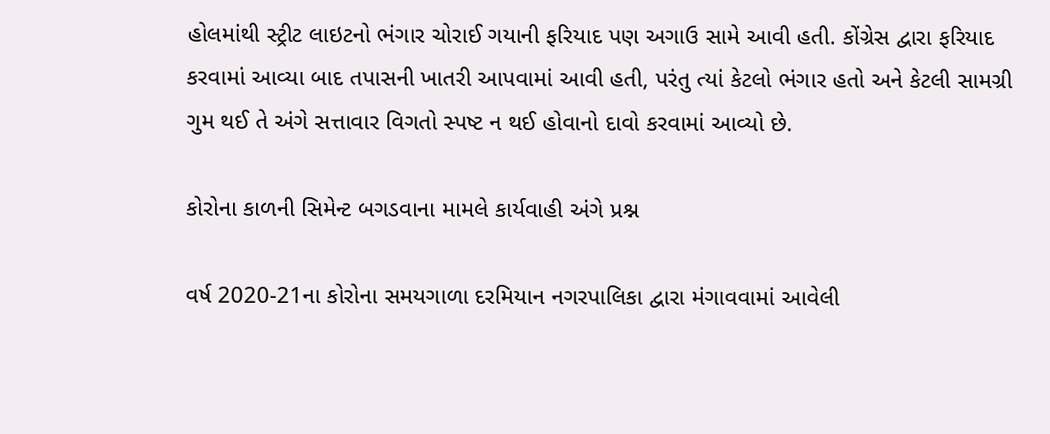હોલમાંથી સ્ટ્રીટ લાઇટનો ભંગાર ચોરાઈ ગયાની ફરિયાદ પણ અગાઉ સામે આવી હતી. કોંગ્રેસ દ્વારા ફરિયાદ કરવામાં આવ્યા બાદ તપાસની ખાતરી આપવામાં આવી હતી, પરંતુ ત્યાં કેટલો ભંગાર હતો અને કેટલી સામગ્રી ગુમ થઈ તે અંગે સત્તાવાર વિગતો સ્પષ્ટ ન થઈ હોવાનો દાવો કરવામાં આવ્યો છે.

કોરોના કાળની સિમેન્ટ બગડવાના મામલે કાર્યવાહી અંગે પ્રશ્ન

વર્ષ 2020-21ના કોરોના સમયગાળા દરમિયાન નગરપાલિકા દ્વારા મંગાવવામાં આવેલી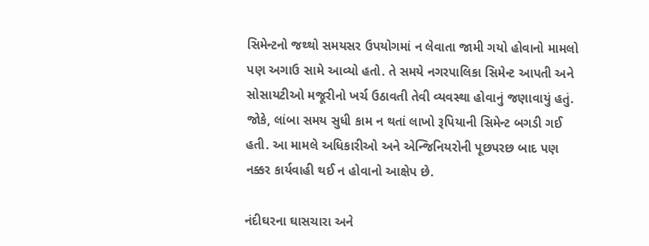સિમેન્ટનો જથ્થો સમયસર ઉપયોગમાં ન લેવાતા જામી ગયો હોવાનો મામલો પણ અગાઉ સામે આવ્યો હતો. તે સમયે નગરપાલિકા સિમેન્ટ આપતી અને સોસાયટીઓ મજૂરીનો ખર્ચ ઉઠાવતી તેવી વ્યવસ્થા હોવાનું જણાવાયું હતું. જોકે, લાંબા સમય સુધી કામ ન થતાં લાખો રૂપિયાની સિમેન્ટ બગડી ગઈ હતી. આ મામલે અધિકારીઓ અને એન્જિનિયરોની પૂછપરછ બાદ પણ નક્કર કાર્યવાહી થઈ ન હોવાનો આક્ષેપ છે.

નંદીઘરના ઘાસચારા અને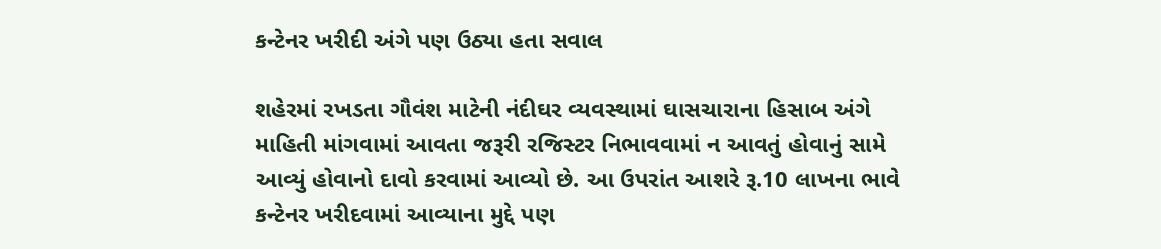કન્ટેનર ખરીદી અંગે પણ ઉઠ્યા હતા સવાલ

શહેરમાં રખડતા ગૌવંશ માટેની નંદીઘર વ્યવસ્થામાં ઘાસચારાના હિસાબ અંગે માહિતી માંગવામાં આવતા જરૂરી રજિસ્ટર નિભાવવામાં ન આવતું હોવાનું સામે આવ્યું હોવાનો દાવો કરવામાં આવ્યો છે. આ ઉપરાંત આશરે રૂ.10 લાખના ભાવે કન્ટેનર ખરીદવામાં આવ્યાના મુદ્દે પણ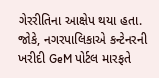ગેરરીતિના આક્ષેપ થયા હતા. જોકે, નગરપાલિકાએ કન્ટેનરની ખરીદી GeM પોર્ટલ મારફતે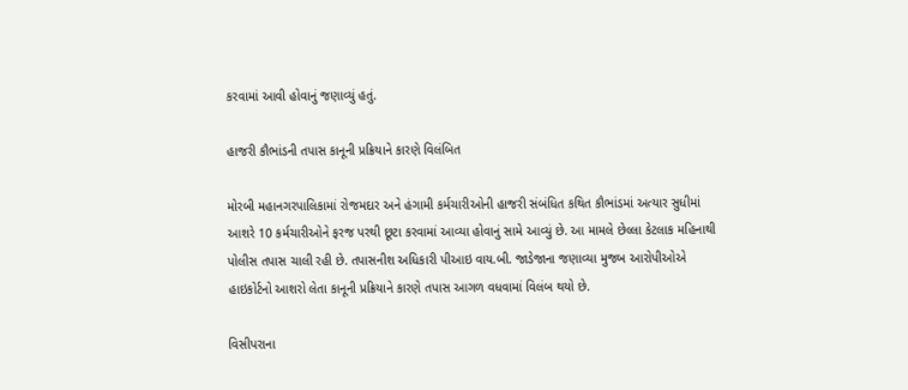કરવામાં આવી હોવાનું જણાવ્યું હતું.

હાજરી કૌભાંડની તપાસ કાનૂની પ્રક્રિયાને કારણે વિલંબિત

મોરબી મહાનગરપાલિકામાં રોજમદાર અને હંગામી કર્મચારીઓની હાજરી સંબંધિત કથિત કૌભાંડમાં અત્યાર સુધીમાં આશરે 10 કર્મચારીઓને ફરજ પરથી છૂટા કરવામાં આવ્યા હોવાનું સામે આવ્યું છે. આ મામલે છેલ્લા કેટલાક મહિનાથી પોલીસ તપાસ ચાલી રહી છે. તપાસનીશ અધિકારી પીઆઇ વાય.બી. જાડેજાના જણાવ્યા મુજબ આરોપીઓએ હાઇકોર્ટનો આશરો લેતા કાનૂની પ્રક્રિયાને કારણે તપાસ આગળ વધવામાં વિલંબ થયો છે.

વિસીપરાના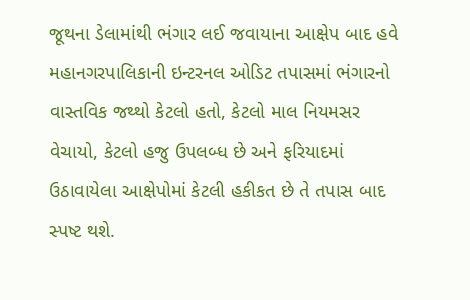જૂથના ડેલામાંથી ભંગાર લઈ જવાયાના આક્ષેપ બાદ હવે મહાનગરપાલિકાની ઇન્ટરનલ ઓડિટ તપાસમાં ભંગારનો વાસ્તવિક જથ્થો કેટલો હતો, કેટલો માલ નિયમસર વેચાયો, કેટલો હજુ ઉપલબ્ધ છે અને ફરિયાદમાં ઉઠાવાયેલા આક્ષેપોમાં કેટલી હકીકત છે તે તપાસ બાદ સ્પષ્ટ થશે.